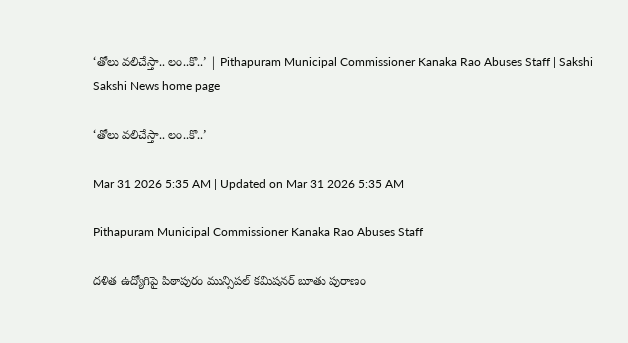‘తోలు వలిచేస్తా.. లం..కొ..’ | Pithapuram Municipal Commissioner Kanaka Rao Abuses Staff | Sakshi
Sakshi News home page

‘తోలు వలిచేస్తా.. లం..కొ..’

Mar 31 2026 5:35 AM | Updated on Mar 31 2026 5:35 AM

Pithapuram Municipal Commissioner Kanaka Rao Abuses Staff

దళిత ఉద్యోగిపై పిఠాపురం మున్సిపల్‌ కమిషనర్‌ బూతు పురాణం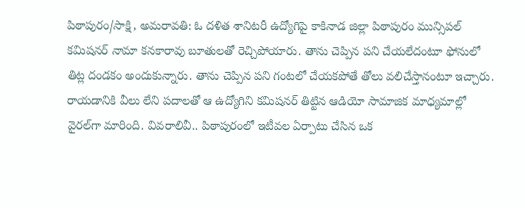పిఠాపురం/సాక్షి, అమరావతి: ఓ దళిత శానిటరీ ఉద్యోగిపై కాకినాడ జిల్లా పిఠాపురం మున్సిపల్‌ కమిషనర్‌ నామా కనకారావు బూతులతో రెచ్చిపోయారు. తాను చెప్పిన పని చేయలేదంటూ ఫోనులో తిట్ల దండకం అందుకున్నారు. తాను చెప్పిన పని గంటలో చేయకపోతే తోలు వలిచేస్తానంటూ ఇచ్చారు. రాయడానికి వీలు లేని పదాలతో ఆ ఉద్యోగిని కమిషనర్‌ తిట్టిన ఆడియో సామాజిక మాధ్యమాల్లో వైరల్‌గా మారింది. వివరాలివీ.. పిఠాపురంలో ఇటీవల ఏర్పాటు చేసిన ఒక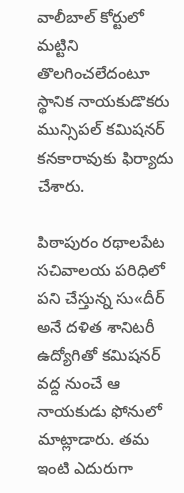వాలీబాల్‌ కోర్టులో మట్టిని తొలగించలేదంటూ స్థానిక నాయకుడొకరు మున్సిపల్‌ కమిషనర్‌ కనకారావుకు ఫిర్యాదు చేశారు.

పిఠాపురం రథాలపేట సచివాలయ పరిధిలో పని చేస్తున్న సు«దీర్‌ అనే దళిత శానిటరీ ఉద్యోగితో కమిషనర్‌ వద్ద నుంచే ఆ నాయకుడు ఫోనులో మాట్లాడారు. తమ ఇంటి ఎదురుగా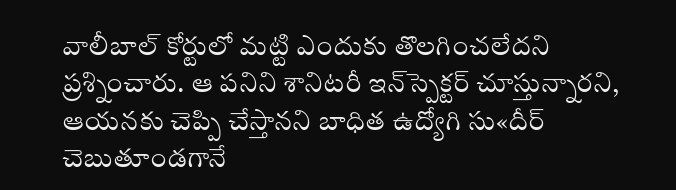వాలీబాల్‌ కోర్టులో మట్టి ఎందుకు తొలగించలేదని ప్రశ్నించారు. ఆ పనిని శానిటరీ ఇన్‌స్పెక్టర్‌ చూస్తున్నారని, ఆయనకు చెప్పి చేస్తానని బాధిత ఉద్యోగి సు«దీర్‌ చెబుతూండగానే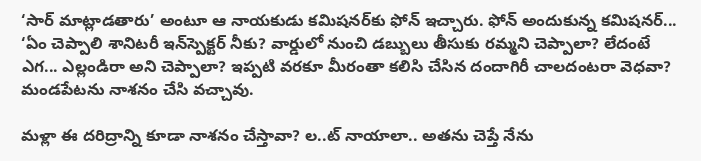‘సార్‌ మాట్లాడతారు’ అంటూ ఆ నాయకుడు కమిషనర్‌కు ఫోన్‌ ఇచ్చారు. ఫోన్‌ అందుకున్న కమిషనర్‌... ‘ఏం చెప్పాలి శానిటరీ ఇన్‌స్పెక్టర్‌ నీకు? వార్డులో నుంచి డబ్బులు తీసుకు రమ్మని చెప్పాలా? లేదంటే ఎగ... ఎల్లండిరా అని చెప్పాలా? ఇప్పటి వరకూ మీరంతా కలిసి చేసిన దందాగిరీ చాలదంటరా వెధవా? మండపేటను నాశనం చేసి వచ్చావు.

మళ్లా ఈ దరిద్రాన్ని కూడా నాశనం చేస్తావా? ల..ట్‌ నాయాలా.. అతను చెప్తే నేను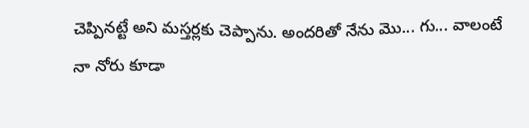చెప్పినట్టే అని మస్తర్లకు చెప్పాను. అందరితో నేను మొ... గు... వాలంటే నా నోరు కూడా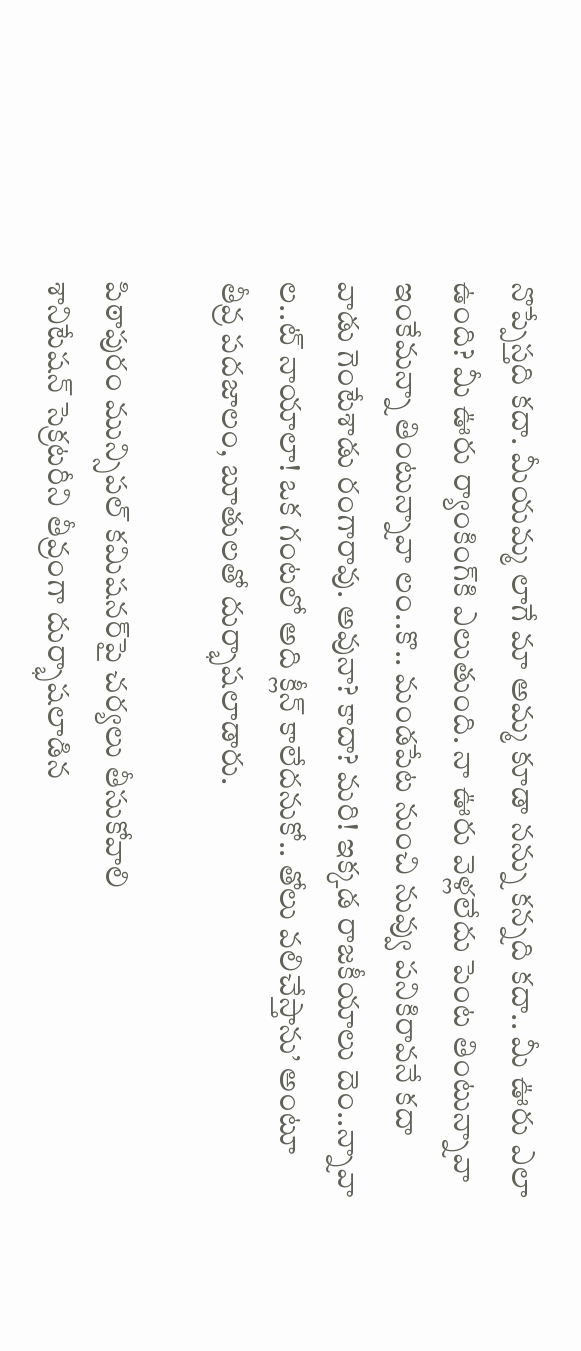నొప్పేస్తది కదా. మీయమ్మ లాగే మా అమ్మ కూడా నన్ను కన్నది కదా.. మీ ఊరు ఎలా ఉంది? మీ ఊరు ర్యాంకింగ్‌కి ఎలుతుంది. నా ఊరు వెళ్లలేదు పెంట తింటున్నావా ఇంకేమన్నా తింటున్నావా లం..కొ.. మండపేట నుంచి నువ్వు పనికిరావనే కదా వాడు గెంటేశాడు రంగారావు. అవునా? కాదా? మరి! ఇక్కడ రాజకీయాలు దెం..న్నావా ల..ట్‌ నాయాలా! ఒక గంటలో అది క్లీన్‌ కాలేదనుకో.. తోలు వలిచేస్తాను’ అంటూ తీవ్ర పదజాలం, బూతులతో దుర్భాషలాడారు.

పిఠాపురం మున్సిపల్‌ కమిషనర్‌పై చర్యలు తీసుకోవాలి
శానిటేషన్‌ సెక్రటరీని తీవ్రంగా దుర్భాషలాడిన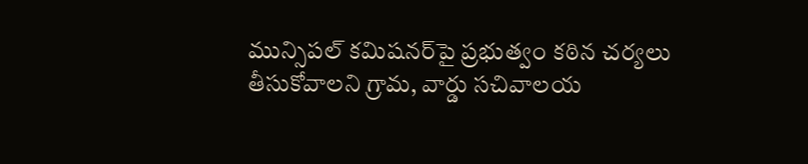మున్సిపల్‌ కమిషనర్‌పై ప్రభుత్వం కఠిన చర్యలు తీసుకోవాలని గ్రామ, వార్డు సచివాలయ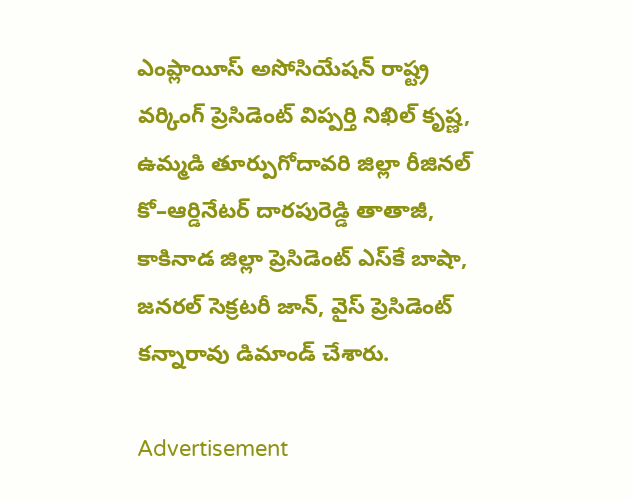ఎంప్లాయీస్‌ అసోసియేషన్‌ రాష్ట్ర వర్కింగ్‌ ప్రెసిడెంట్‌ విప్పర్తి నిఖిల్‌ కృష్ణ, ఉమ్మడి తూర్పుగోదావరి జిల్లా రీజినల్‌ కో–ఆర్డినేటర్‌ దారపురెడ్డి తాతాజీ, కాకినాడ జిల్లా ప్రెసిడెంట్‌ ఎస్‌కే బాషా, జనరల్‌ సెక్రటరీ జాన్, వైస్‌ ప్రెసిడెంట్‌ కన్నారావు డిమాండ్‌ చేశారు.

Advertisement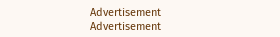Advertisement
Advertisement